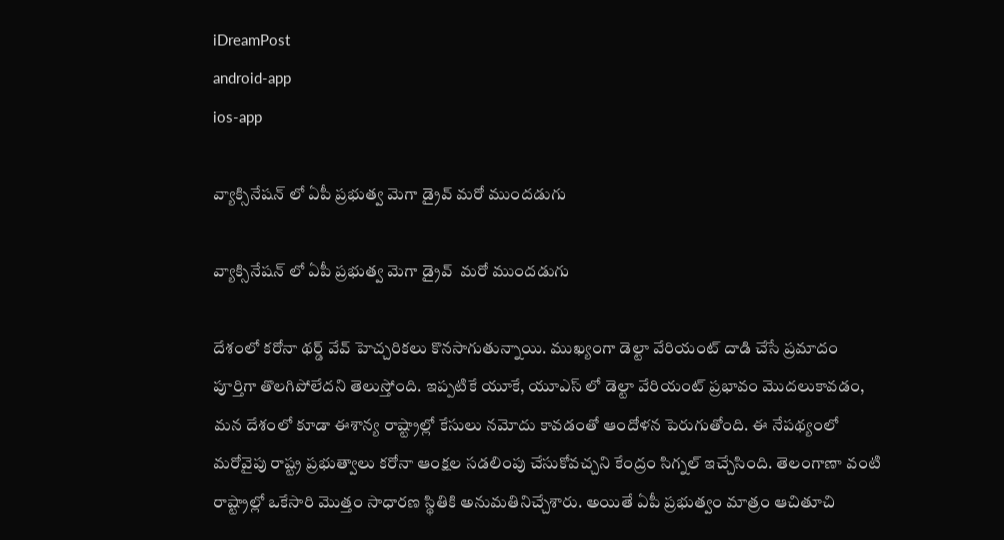iDreamPost
android-app
ios-app

వ్యాక్సినేషన్ లో ఏపీ ప్రభుత్వ మెగా డ్రైవ్ మరో ముందడుగు

వ్యాక్సినేషన్ లో ఏపీ ప్రభుత్వ మెగా డ్రైవ్  మరో ముందడుగు

దేశంలో కరోనా థర్డ్ వేవ్ హెచ్చరికలు కొనసాగుతున్నాయి. ముఖ్యంగా డెల్టా వేరియంట్ దాడి చేసే ప్రమాదం పూర్తిగా తొలగిపోలేదని తెలుస్తోంది. ఇప్పటికే యూకే, యూఎస్ లో డెల్టా వేరియంట్ ప్రభావం మొదలుకావడం, మన దేశంలో కూడా ఈశాన్య రాష్ట్రాల్లో కేసులు నమోదు కావడంతో ఆందోళన పెరుగుతోంది. ఈ నేపథ్యంలో మరోవైపు రాష్ట్ర ప్రభుత్వాలు కరోనా ఆంక్షల సడలింపు చేసుకోవచ్చని కేంద్రం సిగ్నల్ ఇచ్చేసింది. తెలంగాణా వంటి రాష్ట్రాల్లో ఒకేసారి మొత్తం సాధారణ స్థితికి అనుమతినిచ్చేశారు. అయితే ఏపీ ప్రభుత్వం మాత్రం ఆచితూచి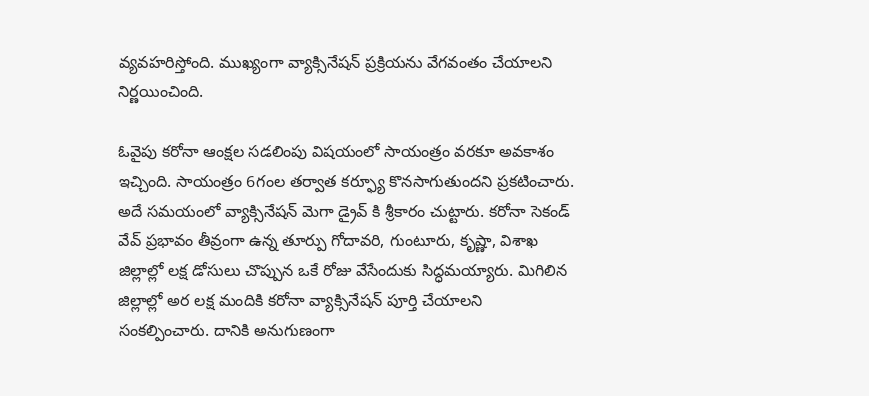వ్యవహరిస్తోంది. ముఖ్యంగా వ్యాక్సినేషన్ ప్రక్రియను వేగవంతం చేయాలని నిర్ణయించింది.

ఓవైపు కరోనా ఆంక్షల సడలింపు విషయంలో సాయంత్రం వరకూ అవకాశం ఇచ్చింది. సాయంత్రం 6గంల తర్వాత కర్ఫ్యూ కొనసాగుతుందని ప్రకటించారు. అదే సమయంలో వ్యాక్సినేషన్ మెగా డ్రైవ్ కి శ్రీకారం చుట్టారు. కరోనా సెకండ్ వేవ్ ప్రభావం తీవ్రంగా ఉన్న తూర్పు గోదావరి, గుంటూరు, కృష్ణా, విశాఖ జిల్లాల్లో లక్ష డోసులు చొప్పున ఒకే రోజు వేసేందుకు సిద్ధమయ్యారు. మిగిలిన జిల్లాల్లో అర లక్ష మందికి కరోనా వ్యాక్సినేషన్ పూర్తి చేయాలని సంకల్పించారు. దానికి అనుగుణంగా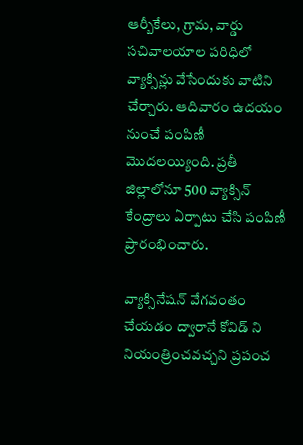ఆర్బీకేలు, గ్రామ, వార్డు సచివాలయాల పరిధిలో వ్యాక్సిన్లు వేసేందుకు వాటిని చేర్చారు. ఆదివారం ఉదయం నుంచే పంపిణీ మొదలయ్యింది. ప్రతీ జిల్లాలోనూ 500 వ్యాక్సిన్ కేంద్రాలు ఏర్పాటు చేసి పంపిణీ ప్రారంభించారు.

వ్యాక్సినేషన్ వేగవంతం చేయడం ద్వారానే కోవిడ్ ని నియంత్రించవచ్చని ప్రపంచ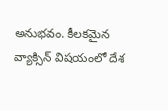అనుభవం. కీలకమైన వ్యాక్సిన్ విషయంలో దేశ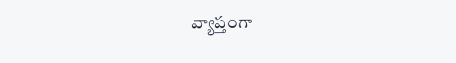వ్యాప్తంగా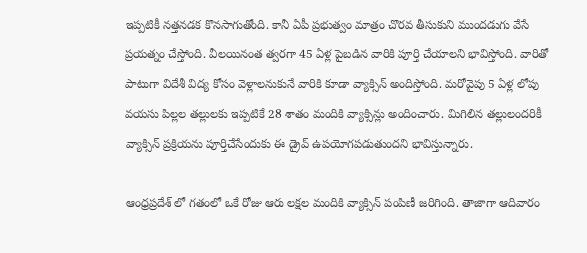ఇప్పటికీ నత్తనడక కొనసాగుతోంది. కానీ ఏపీ ప్రభుత్వం మాత్రం చొరవ తీసుకుని ముందడుగు వేసే ప్రయత్నం చేస్తోంది. వీలయినంత త్వరగా 45 ఏళ్ల పైబడిన వారికి పూర్తి చేయాలని భావిస్తోంది. వారితో పాటుగా విదేశీ విద్య కోసం వెళ్లాలనుకునే వారికి కూడా వ్యాక్సిన్ అందిస్తోంది. మరోవైపు 5 ఏళ్ల లోపు వయసు పిల్లల తల్లులకు ఇప్పటికే 28 శాతం మందికి వ్యాక్సిన్లు అందించారు. మిగిలిన తల్లులందరికీ వ్యాక్సిన్ ప్రక్రియను పూర్తిచేసేందుకు ఈ డ్రైవ్ ఉపయోగపడుతుందని భావిస్తున్నారు.

ఆంధ్రప్రదేశ్ లో గతంలో ఒకే రోజు ఆరు లక్షల మందికి వ్యాక్సిన్ పంపిణీ జరిగింది. తాజాగా ఆదివారం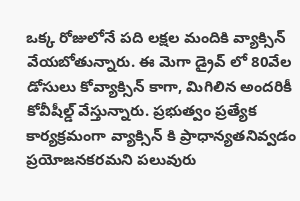ఒక్క రోజులోనే పది లక్షల మందికి వ్యాక్సిన్ వేయబోతున్నారు. ఈ మెగా డ్రైవ్ లో 80వేల డోసులు కోవ్యాక్సిన్ కాగా, మిగిలిన అందరికీ కోవీషీల్డ్ వేస్తున్నారు. ప్రభుత్వం ప్రత్యేక కార్యక్రమంగా వ్యాక్సిన్ కి ప్రాధాన్యతనివ్వడం ప్రయోజనకరమని పలువురు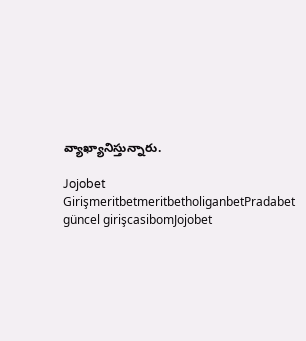వ్యాఖ్యానిస్తున్నారు.

Jojobet GirişmeritbetmeritbetholiganbetPradabet güncel girişcasibomJojobet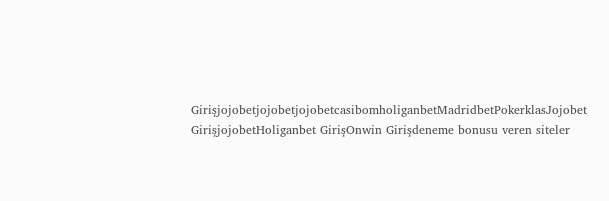GirişjojobetjojobetjojobetcasibomholiganbetMadridbetPokerklasJojobet GirişjojobetHoliganbet GirişOnwin Girişdeneme bonusu veren siteler